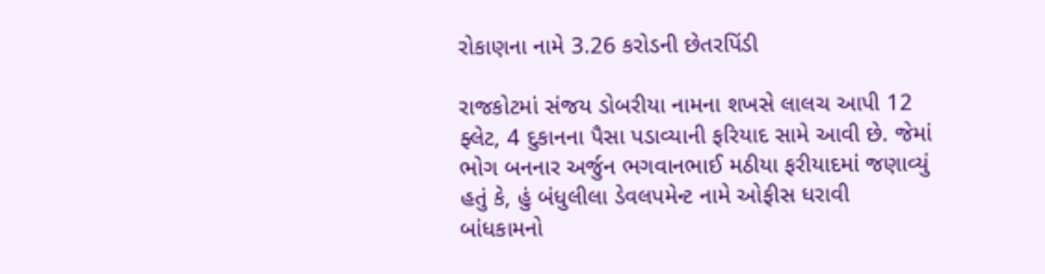રોકાણના નામે 3.26 કરોડની છેતરપિંડી

રાજકોટમાં સંજય ડોબરીયા નામના શખસે લાલચ આપી 12 ફ્લેટ, 4 દુકાનના પૈસા પડાવ્યાની ફરિયાદ સામે આવી છે. જેમાં ભોગ બનનાર અર્જુન ભગવાનભાઈ મઠીયા ફરીયાદમાં જણાવ્યું હતું કે, હું બંધુલીલા ડેવલપમેન્ટ નામે ઓફીસ ધરાવી બાંધકામનો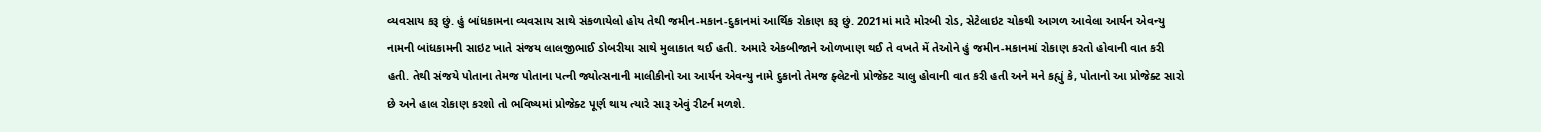વ્યવસાય કરૂ છું. હું બાંધકામના વ્યવસાય સાથે સંકળાયેલો હોય તેથી જમીન-મકાન-દુકાનમાં આર્થિક રોકાણ કરૂ છું. 2021માં મારે મોરબી રોડ, સેટેલાઇટ ચોકથી આગળ આવેલા આર્યન એવન્યુ નામની બાંધકામની સાઇટ ખાતે સંજય લાલજીભાઈ ડોબરીયા સાથે મુલાકાત થઈ હતી. અમારે એકબીજાને ઓળખાણ થઈ તે વખતે મેં તેઓને હું જમીન-મકાનમાં રોકાણ કરતો હોવાની વાત કરી હતી. તેથી સંજયે પોતાના તેમજ પોતાના પત્ની જ્યોત્સનાની માલીકીનો આ આર્યન એવન્યુ નામે દુકાનો તેમજ ફ્લેટનો પ્રોજેક્ટ ચાલુ હોવાની વાત કરી હતી અને મને કહ્યું કે, પોતાનો આ પ્રોજેક્ટ સારો છે અને હાલ રોકાણ કરશો તો ભવિષ્યમાં પ્રોજેક્ટ પૂર્ણ થાય ત્યારે સારૂ એવું રીટર્ન મળશે.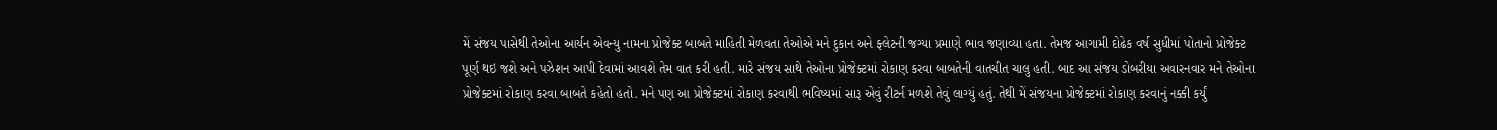મેં સંજય પાસેથી તેઓના આર્યન એવન્યુ નામના પ્રોજેક્ટ બાબતે માહિતી મેળવતા તેઓએ મને દુકાન અને ફ્લેટની જગ્યા પ્રમાણે ભાવ જણાવ્યા હતા. તેમજ આગામી દોઢેક વર્ષ સુધીમાં પોતાનો પ્રોજેક્ટ પૂર્ણ થઇ જશે અને પઝેશન આપી દેવામાં આવશે તેમ વાત કરી હતી. મારે સંજય સાથે તેઓના પ્રોજેક્ટમાં રોકાણ કરવા બાબતેની વાતચીત ચાલુ હતી. બાદ આ સંજય ડોબરીયા અવારનવાર મને તેઓના પ્રોજેક્ટમાં રોકાણ કરવા બાબતે કહેતો હતો. મને પણ આ પ્રોજેક્ટમાં રોકાણ કરવાથી ભવિષ્યમાં સારૂ એવું રીટર્ન મળશે તેવું લાગ્યું હતું. તેથી મેં સંજયના પ્રોજેક્ટમાં રોકાણ કરવાનું નક્કી કર્યું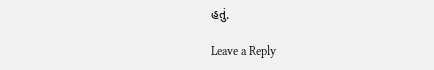હતું.

Leave a Reply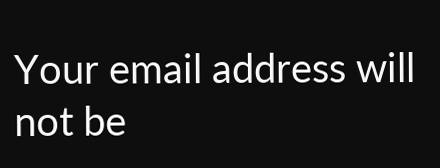Your email address will not be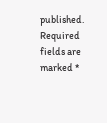published. Required fields are marked *